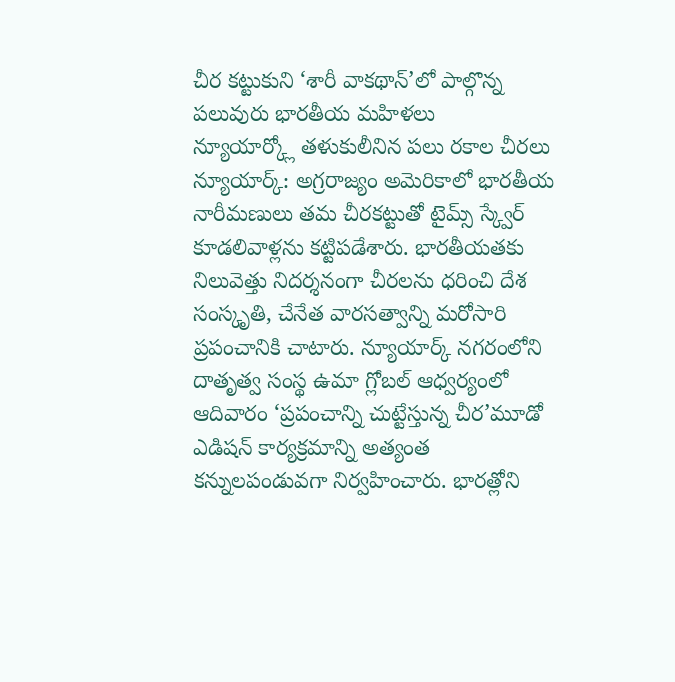చీర కట్టుకుని ‘శారీ వాకథాన్’లో పాల్గొన్న పలువురు భారతీయ మహిళలు
న్యూయార్క్లో తళుకులీనిన పలు రకాల చీరలు
న్యూయార్క్: అగ్రరాజ్యం అమెరికాలో భారతీయ నారీమణులు తమ చీరకట్టుతో టైమ్స్ స్క్వేర్ కూడలివాళ్లను కట్టిపడేశారు. భారతీయతకు నిలువెత్తు నిదర్శనంగా చీరలను ధరించి దేశ సంస్కృతి, చేనేత వారసత్వాన్ని మరోసారి ప్రపంచానికి చాటారు. న్యూయార్క్ నగరంలోని దాతృత్వ సంస్థ ఉమా గ్లోబల్ ఆధ్వర్యంలో ఆదివారం ‘ప్రపంచాన్ని చుట్టేస్తున్న చీర’మూడో ఎడిషన్ కార్యక్రమాన్ని అత్యంత కన్నులపండువగా నిర్వహించారు. భారత్లోని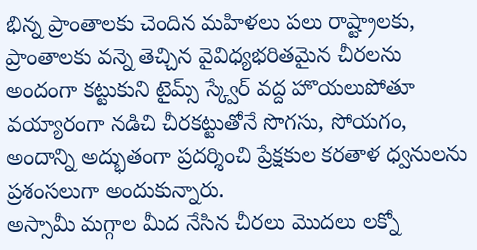భిన్న ప్రాంతాలకు చెందిన మహిళలు పలు రాష్ట్రాలకు, ప్రాంతాలకు వన్నె తెచ్చిన వైవిధ్యభరితమైన చీరలను అందంగా కట్టుకుని టైమ్స్ స్క్వేర్ వద్ద హొయలుపోతూ వయ్యారంగా నడిచి చీరకట్టుతోనే సొగసు, సోయగం, అందాన్ని అద్భుతంగా ప్రదర్శించి ప్రేక్షకుల కరతాళ ధ్వనులను ప్రశంసలుగా అందుకున్నారు.
అస్సామీ మగ్గాల మీద నేసిన చీరలు మొదలు లక్నో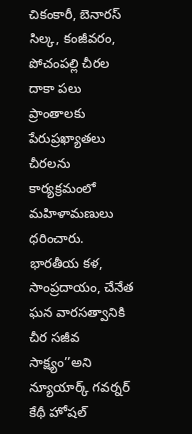చికంకారీ, బెనారస్ సిల్క, కంజీవరం, పోచంపల్లి చీరల దాకా పలు ప్రాంతాలకు పేరుప్రఖ్యాతలు చీరలను కార్యక్రమంలో మహిళామణులు ధరించారు. భారతీయ కళ, సాంప్రదాయం, చేనేత ఘన వారసత్వానికి చీర సజీవ సాక్ష్యం’’అని న్యూయార్క్ గవర్నర్ కేథీ హోషల్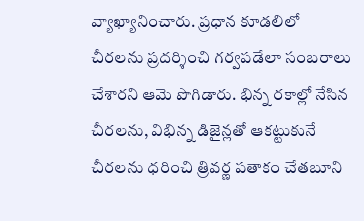వ్యాఖ్యానించారు. ప్రధాన కూడలిలో చీరలను ప్రదర్శించి గర్వపడేలా సంబరాలు చేశారని ఆమె పొగిడారు. భిన్న రకాల్లో నేసిన చీరలను, విభిన్న డిజైన్లతో ఆకట్టుకునే చీరలను ధరించి త్రివర్ణ పతాకం చేతబూని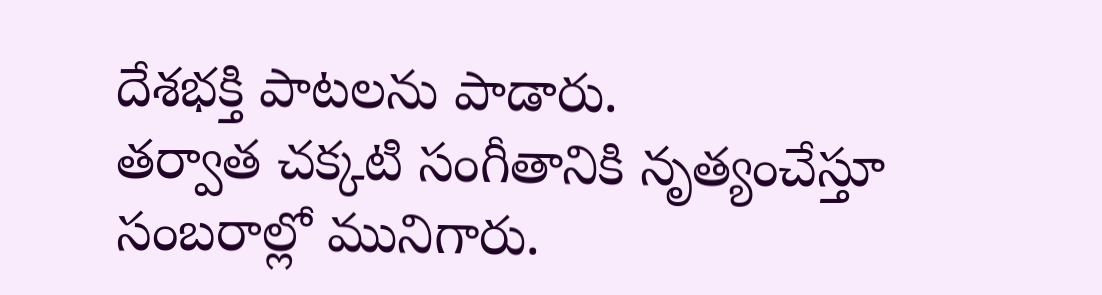దేశభక్తి పాటలను పాడారు.
తర్వాత చక్కటి సంగీతానికి నృత్యంచేస్తూ సంబరాల్లో మునిగారు.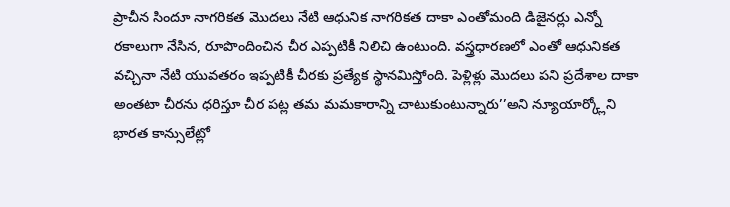ప్రాచీన సిందూ నాగరికత మొదలు నేటి ఆధునిక నాగరికత దాకా ఎంతోమంది డిజైనర్లు ఎన్నో రకాలుగా నేసిన, రూపొందించిన చీర ఎప్పటికీ నిలిచి ఉంటుంది. వస్త్రధారణలో ఎంతో ఆధునికత వచ్చినా నేటి యువతరం ఇప్పటికీ చీరకు ప్రత్యేక స్థానమిస్తోంది. పెళ్లిళ్లు మొదలు పని ప్రదేశాల దాకా అంతటా చీరను ధరిస్తూ చీర పట్ల తమ మమకారాన్ని చాటుకుంటున్నారు’’అని న్యూయార్క్లోని భారత కాన్సులేట్లో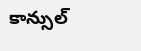కాన్సుల్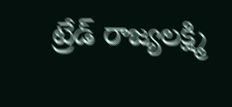ట్రేడ్ రాజ్యలక్ష్మి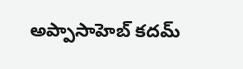అప్పాసాహెబ్ కదమ్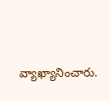వ్యాఖ్యానించారు.